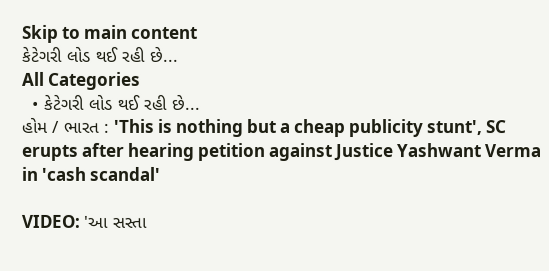Skip to main content
કેટેગરી લોડ થઈ રહી છે...
All Categories
  • કેટેગરી લોડ થઈ રહી છે...
હોમ / ભારત : 'This is nothing but a cheap publicity stunt', SC erupts after hearing petition against Justice Yashwant Verma in 'cash scandal'

VIDEO: 'આ સસ્તા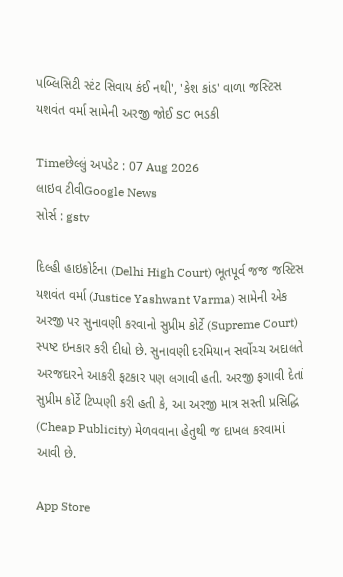પબ્લિસિટી સ્ટંટ સિવાય કંઈ નથી', 'કેશ કાંડ' વાળા જસ્ટિસ યશવંત વર્મા સામેની અરજી જોઈ SC ભડકી

Timeછેલ્લું અપડેટ : 07 Aug 2026
લાઇવ ટીવીGoogle News
સોર્સ : gstv

દિલ્હી હાઇકોર્ટના (Delhi High Court) ભૂતપૂર્વ જજ જસ્ટિસ યશવંત વર્મા (Justice Yashwant Varma) સામેની એક અરજી પર સુનાવણી કરવાનો સુપ્રીમ કોર્ટે (Supreme Court) સ્પષ્ટ ઇનકાર કરી દીધો છે. સુનાવણી દરમિયાન સર્વોચ્ચ અદાલતે અરજદારને આકરી ફટકાર પણ લગાવી હતી. અરજી ફગાવી દેતાં સુપ્રીમ કોર્ટે ટિપ્પણી કરી હતી કે, આ અરજી માત્ર સસ્તી પ્રસિદ્ધિ (Cheap Publicity) મેળવવાના હેતુથી જ દાખલ કરવામાં આવી છે.

App Store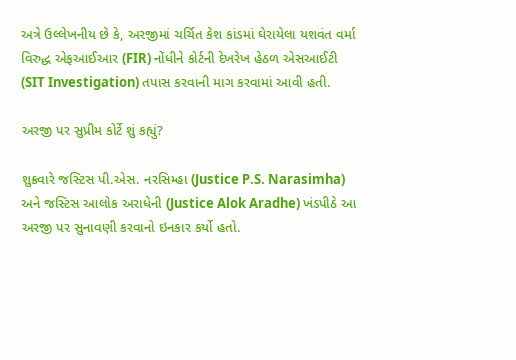અત્રે ઉલ્લેખનીય છે કે, અરજીમાં ચર્ચિત કેશ કાંડમાં ઘેરાયેલા યશવંત વર્મા વિરુદ્ધ એફઆઈઆર (FIR) નોંધીને કોર્ટની દેખરેખ હેઠળ એસઆઈટી (SIT Investigation) તપાસ કરવાની માગ કરવામાં આવી હતી.

અરજી પર સુપ્રીમ કોર્ટે શું કહ્યું?

શુક્રવારે જસ્ટિસ પી.એસ. નરસિમ્હા (Justice P.S. Narasimha) અને જસ્ટિસ આલોક અરાધેની (Justice Alok Aradhe) ખંડપીઠે આ અરજી પર સુનાવણી કરવાનો ઇનકાર કર્યો હતો.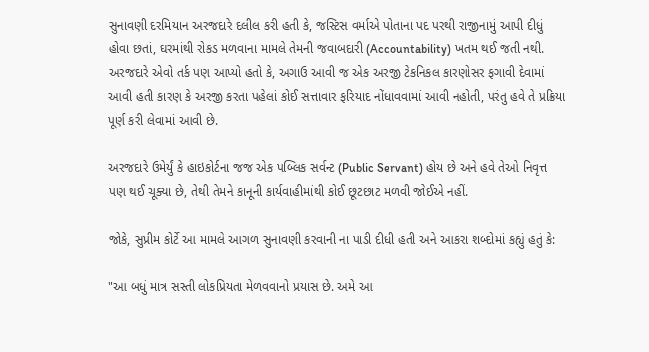સુનાવણી દરમિયાન અરજદારે દલીલ કરી હતી કે, જસ્ટિસ વર્માએ પોતાના પદ પરથી રાજીનામું આપી દીધું હોવા છતાં, ઘરમાંથી રોકડ મળવાના મામલે તેમની જવાબદારી (Accountability) ખતમ થઈ જતી નથી. અરજદારે એવો તર્ક પણ આપ્યો હતો કે, અગાઉ આવી જ એક અરજી ટેકનિકલ કારણોસર ફગાવી દેવામાં આવી હતી કારણ કે અરજી કરતા પહેલાં કોઈ સત્તાવાર ફરિયાદ નોંધાવવામાં આવી નહોતી, પરંતુ હવે તે પ્રક્રિયા પૂર્ણ કરી લેવામાં આવી છે.

અરજદારે ઉમેર્યું કે હાઇકોર્ટના જજ એક પબ્લિક સર્વન્ટ (Public Servant) હોય છે અને હવે તેઓ નિવૃત્ત પણ થઈ ચૂક્યા છે, તેથી તેમને કાનૂની કાર્યવાહીમાંથી કોઈ છૂટછાટ મળવી જોઈએ નહીં.

જોકે, સુપ્રીમ કોર્ટે આ મામલે આગળ સુનાવણી કરવાની ના પાડી દીધી હતી અને આકરા શબ્દોમાં કહ્યું હતું કે:

"આ બધું માત્ર સસ્તી લોકપ્રિયતા મેળવવાનો પ્રયાસ છે. અમે આ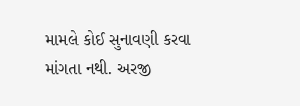મામલે કોઈ સુનાવણી કરવા માંગતા નથી. અરજી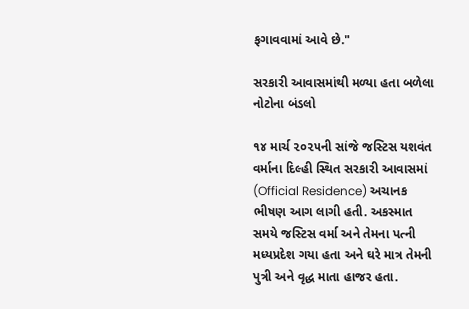ફગાવવામાં આવે છે."

સરકારી આવાસમાંથી મળ્યા હતા બળેલા નોટોના બંડલો

૧૪ માર્ચ ૨૦૨૫ની સાંજે જસ્ટિસ યશવંત વર્માના દિલ્હી સ્થિત સરકારી આવાસમાં (Official Residence) અચાનક ભીષણ આગ લાગી હતી. અકસ્માત સમયે જસ્ટિસ વર્મા અને તેમના પત્ની મધ્યપ્રદેશ ગયા હતા અને ઘરે માત્ર તેમની પુત્રી અને વૃદ્ધ માતા હાજર હતા.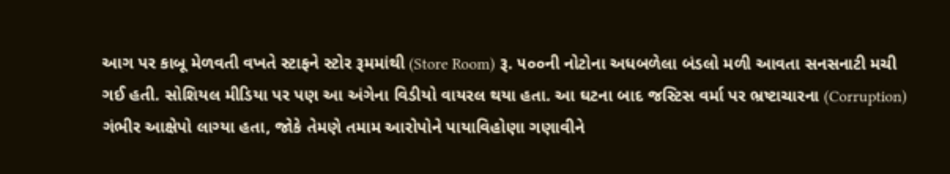આગ પર કાબૂ મેળવતી વખતે સ્ટાફને સ્ટોર રૂમમાંથી (Store Room) રૂ. ૫૦૦ની નોટોના અધબળેલા બંડલો મળી આવતા સનસનાટી મચી ગઈ હતી. સોશિયલ મીડિયા પર પણ આ અંગેના વિડીયો વાયરલ થયા હતા. આ ઘટના બાદ જસ્ટિસ વર્મા પર ભ્રષ્ટાચારના (Corruption) ગંભીર આક્ષેપો લાગ્યા હતા, જોકે તેમણે તમામ આરોપોને પાયાવિહોણા ગણાવીને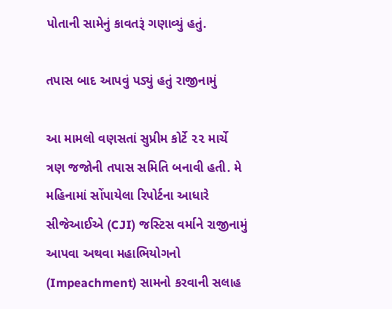પોતાની સામેનું કાવતરૂં ગણાવ્યું હતું.

તપાસ બાદ આપવું પડ્યું હતું રાજીનામું

આ મામલો વણસતાં સુપ્રીમ કોર્ટે ૨૨ માર્ચે ત્રણ જજોની તપાસ સમિતિ બનાવી હતી. મે મહિનામાં સોંપાયેલા રિપોર્ટના આધારે સીજેઆઈએ (CJI) જસ્ટિસ વર્માને રાજીનામું આપવા અથવા મહાભિયોગનો (Impeachment) સામનો કરવાની સલાહ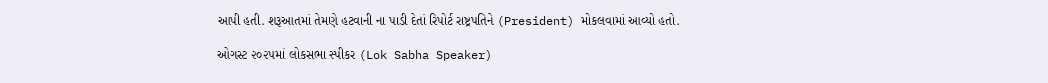આપી હતી. શરૂઆતમાં તેમણે હટવાની ના પાડી દેતાં રિપોર્ટ રાષ્ટ્રપતિને (President) મોકલવામાં આવ્યો હતો.

ઓગસ્ટ ૨૦૨૫માં લોકસભા સ્પીકર (Lok Sabha Speaker)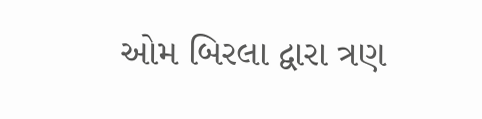ઓમ બિરલા દ્વારા ત્રણ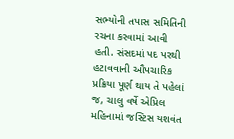સભ્યોની તપાસ સમિતિની રચના કરવામાં આવી હતી. સંસદમાં પદ પરથી હટાવવાની ઔપચારિક પ્રક્રિયા પૂર્ણ થાય તે પહેલાં જ, ચાલુ વર્ષે એપ્રિલ મહિનામાં જસ્ટિસ યશવંત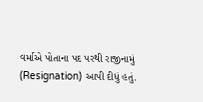વર્માએ પોતાના પદ પરથી રાજીનામું (Resignation) આપી દીધું હતું.